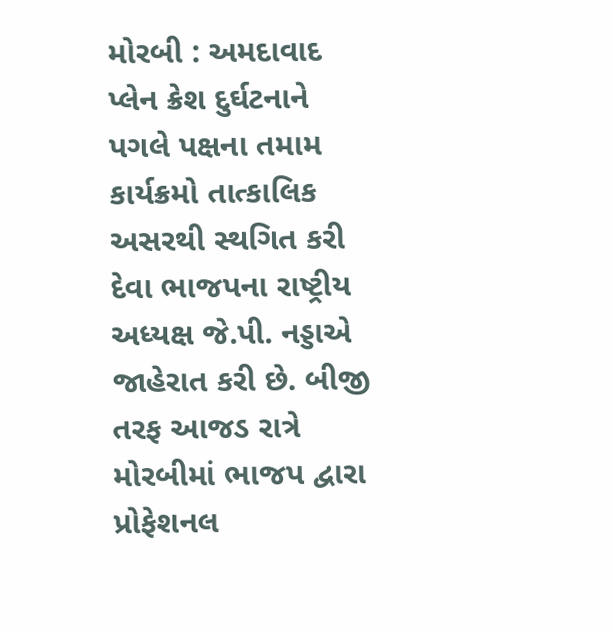મોરબી : અમદાવાદ પ્લેન ક્રેશ દુર્ઘટનાને પગલે પક્ષના તમામ કાર્યક્રમો તાત્કાલિક અસરથી સ્થગિત કરી દેવા ભાજપના રાષ્ટ્રીય અધ્યક્ષ જે.પી. નડ્ડાએ જાહેરાત કરી છે. બીજી તરફ આજડ રાત્રે મોરબીમાં ભાજપ દ્વારા પ્રોફેશનલ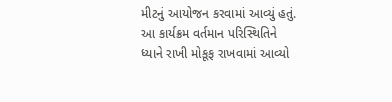મીટનું આયોજન કરવામાં આવ્યું હતું. આ કાર્યક્રમ વર્તમાન પરિસ્થિતિને ધ્યાને રાખી મોકૂફ રાખવામાં આવ્યો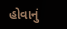હોવાનું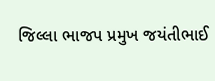જિલ્લા ભાજપ પ્રમુખ જયંતીભાઈ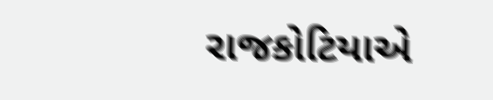રાજકોટિયાએ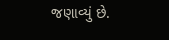જણાવ્યું છે.